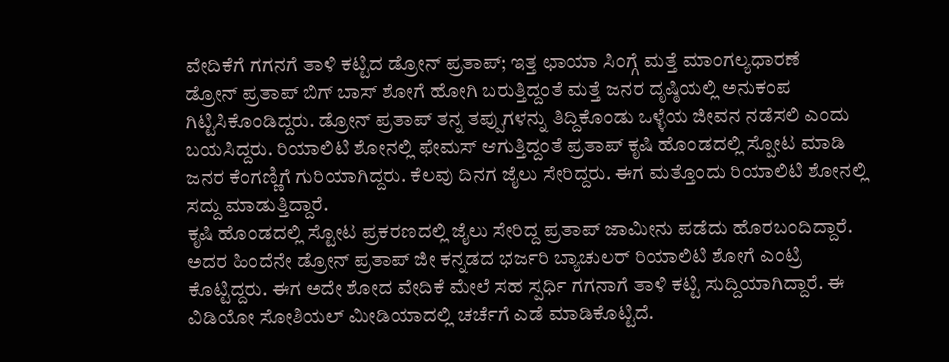ವೇದಿಕೆಗೆ ಗಗನಗೆ ತಾಳಿ ಕಟ್ಟಿದ ಡ್ರೋನ್ ಪ್ರತಾಪ್; ಇತ್ತ ಛಾಯಾ ಸಿಂಗ್ಗೆ ಮತ್ತೆ ಮಾಂಗಲ್ಯಧಾರಣೆ
ಡ್ರೋನ್ ಪ್ರತಾಪ್ ಬಿಗ್ ಬಾಸ್ ಶೋಗೆ ಹೋಗಿ ಬರುತ್ತಿದ್ದಂತೆ ಮತ್ತೆ ಜನರ ದೃಷ್ಠಿಯಲ್ಲಿ ಅನುಕಂಪ ಗಿಟ್ಟಿಸಿಕೊಂಡಿದ್ದರು. ಡ್ರೋನ್ ಪ್ರತಾಪ್ ತನ್ನ ತಪ್ಪುಗಳನ್ನು ತಿದ್ದಿಕೊಂಡು ಒಳ್ಳೆಯ ಜೀವನ ನಡೆಸಲಿ ಎಂದು ಬಯಸಿದ್ದರು. ರಿಯಾಲಿಟಿ ಶೋನಲ್ಲಿ ಫೇಮಸ್ ಆಗುತ್ತಿದ್ದಂತೆ ಪ್ರತಾಪ್ ಕೃಷಿ ಹೊಂಡದಲ್ಲಿ ಸ್ಪೋಟ ಮಾಡಿ ಜನರ ಕೆಂಗಣ್ಣಿಗೆ ಗುರಿಯಾಗಿದ್ದರು. ಕೆಲವು ದಿನಗ ಜೈಲು ಸೇರಿದ್ದರು. ಈಗ ಮತ್ತೊಂದು ರಿಯಾಲಿಟಿ ಶೋನಲ್ಲಿ ಸದ್ದು ಮಾಡುತ್ತಿದ್ದಾರೆ.
ಕೃಷಿ ಹೊಂಡದಲ್ಲಿ ಸ್ಟೋಟ ಪ್ರಕರಣದಲ್ಲಿ ಜೈಲು ಸೇರಿದ್ದ ಪ್ರತಾಪ್ ಜಾಮೀನು ಪಡೆದು ಹೊರಬಂದಿದ್ದಾರೆ. ಅದರ ಹಿಂದೆನೇ ಡ್ರೋನ್ ಪ್ರತಾಪ್ ಜೀ ಕನ್ನಡದ ಭರ್ಜರಿ ಬ್ಯಾಚುಲರ್ ರಿಯಾಲಿಟಿ ಶೋಗೆ ಎಂಟ್ರಿ ಕೊಟ್ಟಿದ್ದರು. ಈಗ ಅದೇ ಶೋದ ವೇದಿಕೆ ಮೇಲೆ ಸಹ ಸ್ಪರ್ಧಿ ಗಗನಾಗೆ ತಾಳಿ ಕಟ್ಟಿ ಸುದ್ದಿಯಾಗಿದ್ದಾರೆ. ಈ ವಿಡಿಯೋ ಸೋಶಿಯಲ್ ಮೀಡಿಯಾದಲ್ಲಿ ಚರ್ಚೆಗೆ ಎಡೆ ಮಾಡಿಕೊಟ್ಟಿದೆ.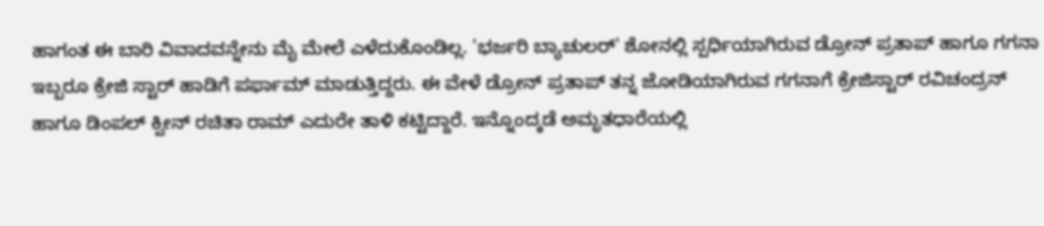ಹಾಗಂತ ಈ ಬಾರಿ ವಿವಾದವನ್ನೇನು ಮೈ ಮೇಲೆ ಎಳೆದುಕೊಂಡಿಲ್ಲ. 'ಭರ್ಜರಿ ಬ್ಯಾಚುಲರ್' ಶೋನಲ್ಲಿ ಸ್ಪರ್ಧಿಯಾಗಿರುವ ಡ್ರೋನ್ ಪ್ರತಾಪ್ ಹಾಗೂ ಗಗನಾ ಇಬ್ಬರೂ ಕ್ರೇಜಿ ಸ್ಟಾರ್ ಹಾಡಿಗೆ ಪರ್ಫಾಮ್ ಮಾಡುತ್ತಿದ್ದರು. ಈ ವೇಳೆ ಡ್ರೋನ್ ಪ್ರತಾಪ್ ತನ್ನ ಜೋಡಿಯಾಗಿರುವ ಗಗನಾಗೆ ಕ್ರೇಜಿಸ್ಟಾರ್ ರವಿಚಂದ್ರನ್ ಹಾಗೂ ಡಿಂಪಲ್ ಕ್ವೀನ್ ರಚಿತಾ ರಾಮ್ ಎದುರೇ ತಾಳಿ ಕಟ್ಟಿದ್ದಾರೆ. ಇನ್ನೊಂದ್ಕಡೆ ಅಮೃತಧಾರೆಯಲ್ಲಿ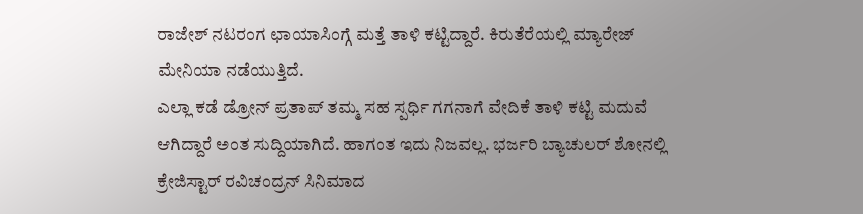ರಾಜೇಶ್ ನಟರಂಗ ಛಾಯಾಸಿಂಗ್ಗೆ ಮತ್ತೆ ತಾಳಿ ಕಟ್ಟಿದ್ದಾರೆ. ಕಿರುತೆರೆಯಲ್ಲಿ ಮ್ಯಾರೇಜ್ ಮೇನಿಯಾ ನಡೆಯುತ್ತಿದೆ.
ಎಲ್ಲಾ ಕಡೆ ಡ್ರೋನ್ ಪ್ರತಾಪ್ ತಮ್ಮ ಸಹ ಸ್ಪರ್ಧಿ ಗಗನಾಗೆ ವೇದಿಕೆ ತಾಳಿ ಕಟ್ಟಿ ಮದುವೆ ಆಗಿದ್ದಾರೆ ಅಂತ ಸುದ್ದಿಯಾಗಿದೆ. ಹಾಗಂತ ಇದು ನಿಜವಲ್ಲ. ಭರ್ಜರಿ ಬ್ಯಾಚುಲರ್ ಶೋನಲ್ಲಿ ಕ್ರೇಜಿಸ್ಟಾರ್ ರವಿಚಂದ್ರನ್ ಸಿನಿಮಾದ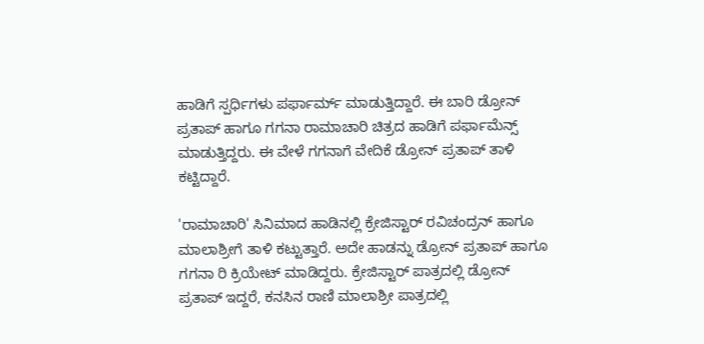ಹಾಡಿಗೆ ಸ್ಪರ್ಧಿಗಳು ಪರ್ಫಾರ್ಮ್ ಮಾಡುತ್ತಿದ್ದಾರೆ. ಈ ಬಾರಿ ಡ್ರೋನ್ ಪ್ರತಾಪ್ ಹಾಗೂ ಗಗನಾ ರಾಮಾಚಾರಿ ಚಿತ್ರದ ಹಾಡಿಗೆ ಪರ್ಫಾಮೆನ್ಸ್ ಮಾಡುತ್ತಿದ್ದರು. ಈ ವೇಳೆ ಗಗನಾಗೆ ವೇದಿಕೆ ಡ್ರೋನ್ ಪ್ರತಾಪ್ ತಾಳಿ ಕಟ್ಟಿದ್ದಾರೆ.

'ರಾಮಾಚಾರಿ' ಸಿನಿಮಾದ ಹಾಡಿನಲ್ಲಿ ಕ್ರೇಜಿಸ್ಟಾರ್ ರವಿಚಂದ್ರನ್ ಹಾಗೂ ಮಾಲಾಶ್ರೀಗೆ ತಾಳಿ ಕಟ್ಟುತ್ತಾರೆ. ಅದೇ ಹಾಡನ್ನು ಡ್ರೋನ್ ಪ್ರತಾಪ್ ಹಾಗೂ ಗಗನಾ ರಿ ಕ್ರಿಯೇಟ್ ಮಾಡಿದ್ದರು. ಕ್ರೇಜಿಸ್ಟಾರ್ ಪಾತ್ರದಲ್ಲಿ ಡ್ರೋನ್ ಪ್ರತಾಪ್ ಇದ್ದರೆ, ಕನಸಿನ ರಾಣಿ ಮಾಲಾಶ್ರೀ ಪಾತ್ರದಲ್ಲಿ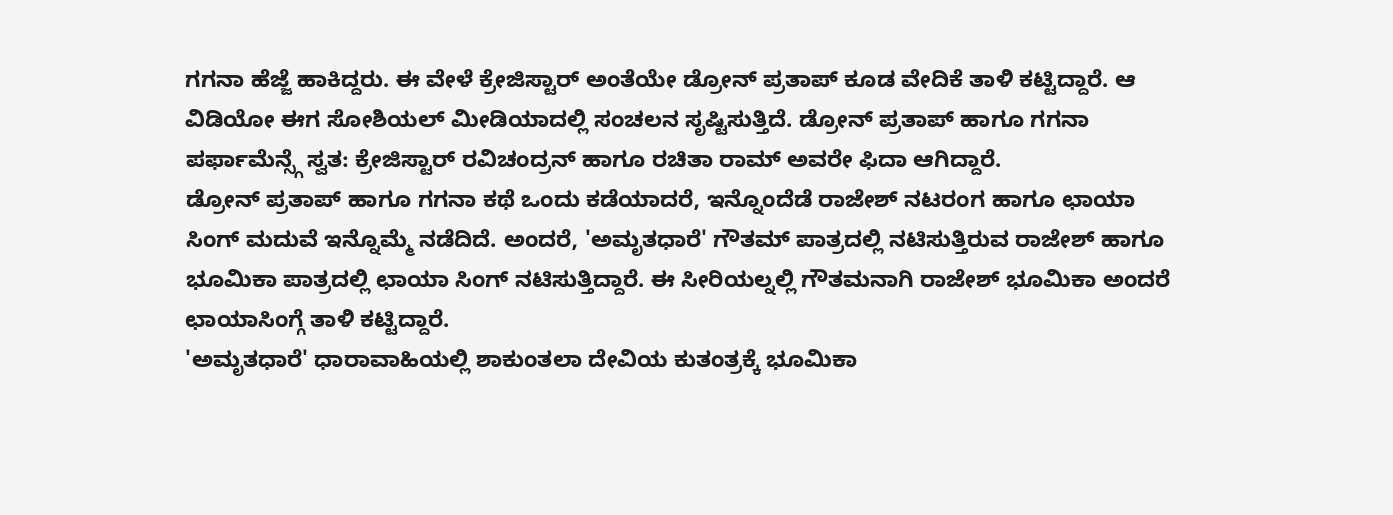ಗಗನಾ ಹೆಜ್ಜೆ ಹಾಕಿದ್ದರು. ಈ ವೇಳೆ ಕ್ರೇಜಿಸ್ಟಾರ್ ಅಂತೆಯೇ ಡ್ರೋನ್ ಪ್ರತಾಪ್ ಕೂಡ ವೇದಿಕೆ ತಾಳಿ ಕಟ್ಟಿದ್ದಾರೆ. ಆ ವಿಡಿಯೋ ಈಗ ಸೋಶಿಯಲ್ ಮೀಡಿಯಾದಲ್ಲಿ ಸಂಚಲನ ಸೃಷ್ಟಿಸುತ್ತಿದೆ. ಡ್ರೋನ್ ಪ್ರತಾಪ್ ಹಾಗೂ ಗಗನಾ ಪರ್ಫಾಮೆನ್ಸ್ಗೆ ಸ್ವತ: ಕ್ರೇಜಿಸ್ಟಾರ್ ರವಿಚಂದ್ರನ್ ಹಾಗೂ ರಚಿತಾ ರಾಮ್ ಅವರೇ ಫಿದಾ ಆಗಿದ್ದಾರೆ.
ಡ್ರೋನ್ ಪ್ರತಾಪ್ ಹಾಗೂ ಗಗನಾ ಕಥೆ ಒಂದು ಕಡೆಯಾದರೆ, ಇನ್ನೊಂದೆಡೆ ರಾಜೇಶ್ ನಟರಂಗ ಹಾಗೂ ಛಾಯಾ ಸಿಂಗ್ ಮದುವೆ ಇನ್ನೊಮ್ಮೆ ನಡೆದಿದೆ. ಅಂದರೆ, 'ಅಮೃತಧಾರೆ' ಗೌತಮ್ ಪಾತ್ರದಲ್ಲಿ ನಟಿಸುತ್ತಿರುವ ರಾಜೇಶ್ ಹಾಗೂ ಭೂಮಿಕಾ ಪಾತ್ರದಲ್ಲಿ ಛಾಯಾ ಸಿಂಗ್ ನಟಿಸುತ್ತಿದ್ದಾರೆ. ಈ ಸೀರಿಯಲ್ನಲ್ಲಿ ಗೌತಮನಾಗಿ ರಾಜೇಶ್ ಭೂಮಿಕಾ ಅಂದರೆ ಛಾಯಾಸಿಂಗ್ಗೆ ತಾಳಿ ಕಟ್ಟಿದ್ದಾರೆ.
'ಅಮೃತಧಾರೆ' ಧಾರಾವಾಹಿಯಲ್ಲಿ ಶಾಕುಂತಲಾ ದೇವಿಯ ಕುತಂತ್ರಕ್ಕೆ ಭೂಮಿಕಾ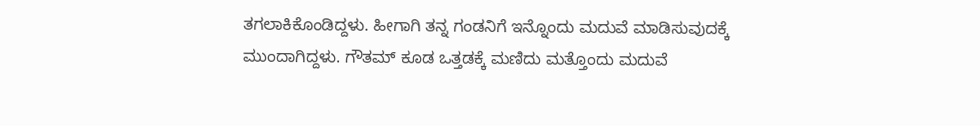ತಗಲಾಕಿಕೊಂಡಿದ್ದಳು. ಹೀಗಾಗಿ ತನ್ನ ಗಂಡನಿಗೆ ಇನ್ನೊಂದು ಮದುವೆ ಮಾಡಿಸುವುದಕ್ಕೆ ಮುಂದಾಗಿದ್ದಳು. ಗೌತಮ್ ಕೂಡ ಒತ್ತಡಕ್ಕೆ ಮಣಿದು ಮತ್ತೊಂದು ಮದುವೆ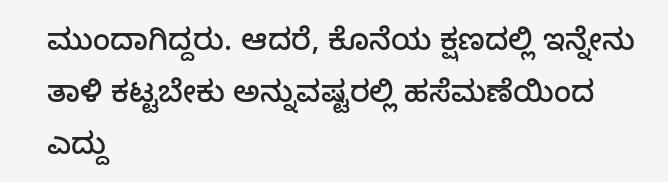ಮುಂದಾಗಿದ್ದರು. ಆದರೆ, ಕೊನೆಯ ಕ್ಷಣದಲ್ಲಿ ಇನ್ನೇನು ತಾಳಿ ಕಟ್ಟಬೇಕು ಅನ್ನುವಷ್ಟರಲ್ಲಿ ಹಸೆಮಣೆಯಿಂದ ಎದ್ದು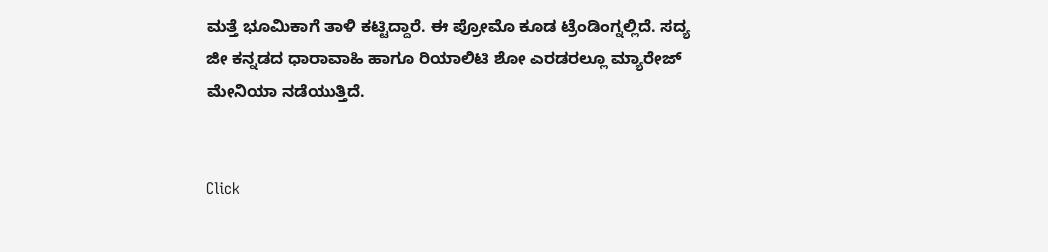ಮತ್ತೆ ಭೂಮಿಕಾಗೆ ತಾಳಿ ಕಟ್ಟಿದ್ದಾರೆ. ಈ ಪ್ರೋಮೊ ಕೂಡ ಟ್ರೆಂಡಿಂಗ್ನಲ್ಲಿದೆ. ಸದ್ಯ ಜೀ ಕನ್ನಡದ ಧಾರಾವಾಹಿ ಹಾಗೂ ರಿಯಾಲಿಟಿ ಶೋ ಎರಡರಲ್ಲೂ ಮ್ಯಾರೇಜ್ ಮೇನಿಯಾ ನಡೆಯುತ್ತಿದೆ.


Click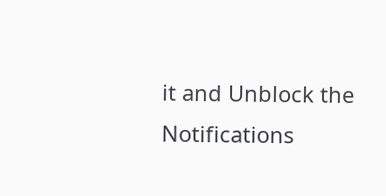it and Unblock the Notifications